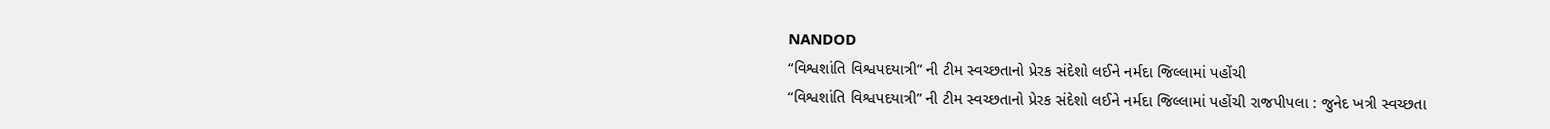NANDOD
“વિશ્વશાંતિ વિશ્વપદયાત્રી” ની ટીમ સ્વચ્છતાનો પ્રેરક સંદેશો લઈને નર્મદા જિલ્લામાં પહોંચી
“વિશ્વશાંતિ વિશ્વપદયાત્રી” ની ટીમ સ્વચ્છતાનો પ્રેરક સંદેશો લઈને નર્મદા જિલ્લામાં પહોંચી રાજપીપલા : જુનેદ ખત્રી સ્વચ્છતા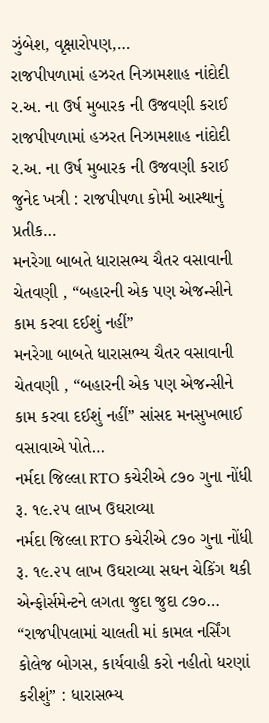ઝુંબેશ, વૃક્ષારોપણ,…
રાજપીપળામાં હઝરત નિઝામશાહ નાંદોદી ર.અ. ના ઉર્ષ મુબારક ની ઉજવણી કરાઈ
રાજપીપળામાં હઝરત નિઝામશાહ નાંદોદી ર.અ. ના ઉર્ષ મુબારક ની ઉજવણી કરાઈ જુનેદ ખત્રી : રાજપીપળા કોમી આસ્થાનું પ્રતીક…
મનરેગા બાબતે ધારાસભ્ય ચૈતર વસાવાની ચેતવણી , “બહારની એક પણ એજન્સીને કામ કરવા દઈશું નહીં”
મનરેગા બાબતે ધારાસભ્ય ચૈતર વસાવાની ચેતવણી , “બહારની એક પણ એજન્સીને કામ કરવા દઈશું નહીં” સાંસદ મનસુખભાઈ વસાવાએ પોતે…
નર્મદા જિલ્લા RTO કચેરીએ ૮૭૦ ગુના નોંધી રૂ. ૧૯.૨૫ લાખ ઉઘરાવ્યા
નર્મદા જિલ્લા RTO કચેરીએ ૮૭૦ ગુના નોંધી રૂ. ૧૯.૨૫ લાખ ઉઘરાવ્યા સઘન ચેકિંગ થકી એન્ફોર્સમેન્ટને લગતા જુદા જુદા ૮૭૦…
“રાજપીપલામાં ચાલતી માં કામલ નર્સિંગ કોલેજ બોગસ, કાર્યવાહી કરો નહીતો ધરણાં કરીશું” : ધારાસભ્ય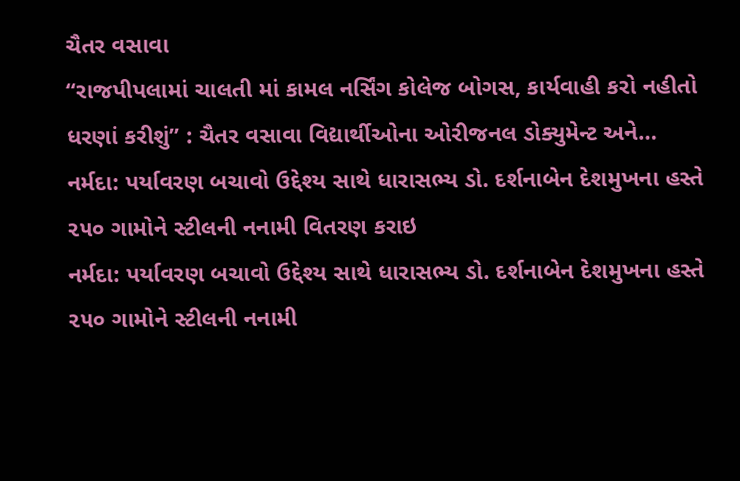ચૈતર વસાવા
“રાજપીપલામાં ચાલતી માં કામલ નર્સિંગ કોલેજ બોગસ, કાર્યવાહી કરો નહીતો ધરણાં કરીશું” : ચૈતર વસાવા વિદ્યાર્થીઓના ઓરીજનલ ડોક્યુમેન્ટ અને…
નર્મદા: પર્યાવરણ બચાવો ઉદ્દેશ્ય સાથે ધારાસભ્ય ડો. દર્શનાબેન દેશમુખના હસ્તે ૨૫૦ ગામોને સ્ટીલની નનામી વિતરણ કરાઇ
નર્મદા: પર્યાવરણ બચાવો ઉદ્દેશ્ય સાથે ધારાસભ્ય ડો. દર્શનાબેન દેશમુખના હસ્તે ૨૫૦ ગામોને સ્ટીલની નનામી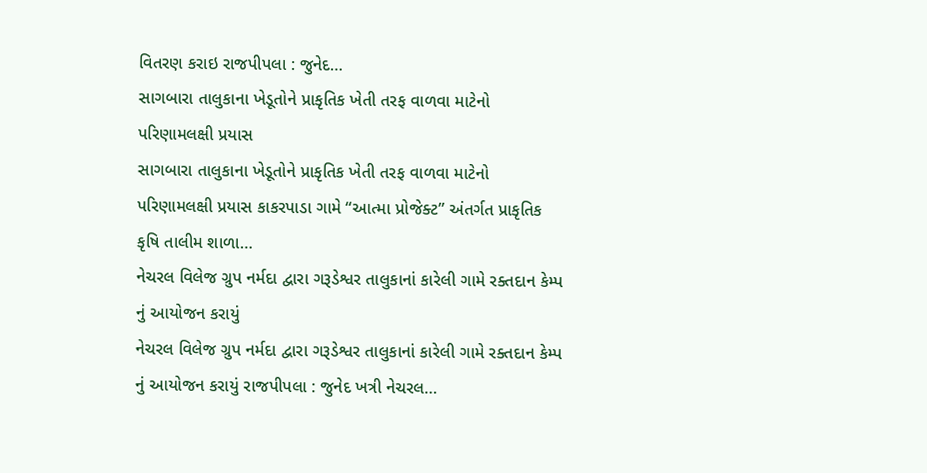વિતરણ કરાઇ રાજપીપલા : જુનેદ…
સાગબારા તાલુકાના ખેડૂતોને પ્રાકૃતિક ખેતી તરફ વાળવા માટેનો પરિણામલક્ષી પ્રયાસ
સાગબારા તાલુકાના ખેડૂતોને પ્રાકૃતિક ખેતી તરફ વાળવા માટેનો પરિણામલક્ષી પ્રયાસ કાકરપાડા ગામે “આત્મા પ્રોજેક્ટ” અંતર્ગત પ્રાકૃતિક કૃષિ તાલીમ શાળા…
નેચરલ વિલેજ ગ્રુપ નર્મદા દ્વારા ગરૂડેશ્વર તાલુકાનાં કારેલી ગામે રક્તદાન કેમ્પ નું આયોજન કરાયું
નેચરલ વિલેજ ગ્રુપ નર્મદા દ્વારા ગરૂડેશ્વર તાલુકાનાં કારેલી ગામે રક્તદાન કેમ્પ નું આયોજન કરાયું રાજપીપલા : જુનેદ ખત્રી નેચરલ…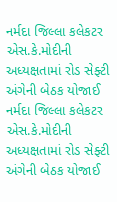નર્મદા જિલ્લા કલેકટર એસ.કે.મોદીની અધ્યક્ષતામાં રોડ સેફ્ટી અંગેની બેઠક યોજાઈ
નર્મદા જિલ્લા કલેકટર એસ.કે.મોદીની અધ્યક્ષતામાં રોડ સેફ્ટી અંગેની બેઠક યોજાઈ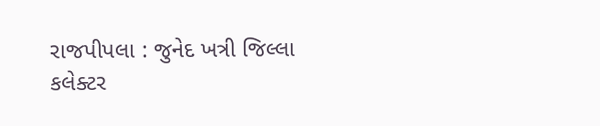રાજપીપલા : જુનેદ ખત્રી જિલ્લા કલેક્ટર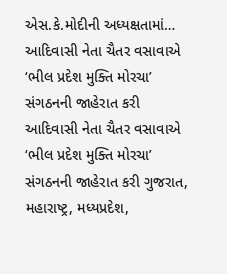એસ.કે.મોદીની અધ્યક્ષતામાં…
આદિવાસી નેતા ચૈતર વસાવાએ ‘ભીલ પ્રદેશ મુક્તિ મોરચા’ સંગઠનની જાહેરાત કરી
આદિવાસી નેતા ચૈતર વસાવાએ ‘ભીલ પ્રદેશ મુક્તિ મોરચા’ સંગઠનની જાહેરાત કરી ગુજરાત, મહારાષ્ટ્ર, મધ્યપ્રદેશ,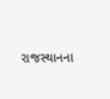રાજસ્થાનના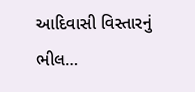આદિવાસી વિસ્તારનું ભીલ…